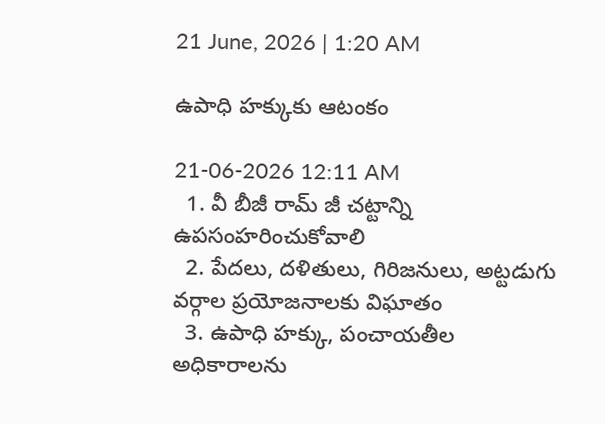21 June, 2026 | 1:20 AM

ఉపాధి హక్కుకు ఆటంకం

21-06-2026 12:11 AM
  1. వీ బీజీ రామ్ జీ చట్టాన్ని ఉపసంహరించుకోవాలి
  2. పేదలు, దళితులు, గిరిజనులు, అట్టడుగు వర్గాల ప్రయోజనాలకు విఘాతం
  3. ఉపాధి హక్కు, పంచాయతీల అధికారాలను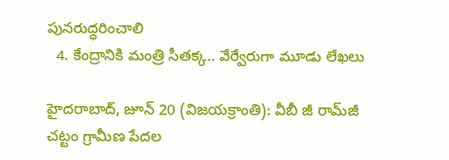పునరుద్ధరించాలి
  4. కేంద్రానికి మంత్రి సీతక్క.. వేర్వేరుగా మూడు లేఖలు

హైదరాబాద్, జూన్ 20 (విజయక్రాంతి): వీబీ జీ రామ్‌జీ చట్టం గ్రామీణ పేదల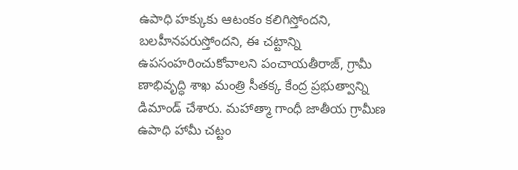ఉపాధి హక్కుకు ఆటంకం కలిగిస్తోందని, బలహీనపరుస్తోందని, ఈ చట్టాన్ని ఉపసంహరించుకోవాలని పంచాయతీరాజ్, గ్రామీ ణాభివృద్ధి శాఖ మంత్రి సీతక్క కేంద్ర ప్రభుత్వాన్ని డిమాండ్ చేశారు. మహాత్మా గాంధీ జాతీయ గ్రామీణ ఉపాధి హామీ చట్టం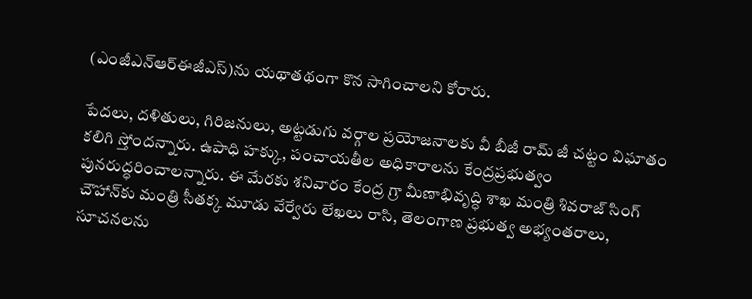(ఎంజీఎన్‌ఆర్‌ఈజీఎస్)ను యథాతథంగా కొన సాగించాలని కోరారు.

పేదలు, దళితులు, గిరిజనులు, అట్టడుగు వర్గాల ప్రయోజనాలకు వీ బీజీ రామ్ జీ చట్టం విఘాతం కలిగి స్తోందన్నారు. ఉపాధి హక్కు, పంచాయతీల అధికారాలను కేంద్రప్రభుత్వం పునరుద్ధరించాలన్నారు. ఈ మేరకు శనివారం కేంద్ర గ్రా మీణాభివృద్ధి శాఖ మంత్రి శివరాజ్ సింగ్ చౌహాన్‌కు మంత్రి సీతక్క మూడు వేర్వేరు లేఖలు రాసి, తెలంగాణ ప్రభుత్వ అభ్యంతరాలు, సూచనలను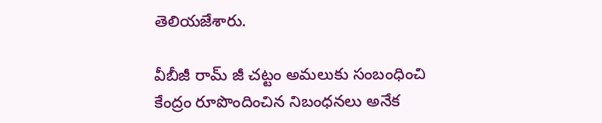తెలియజేశారు.

వీబీజీ రామ్ జీ చట్టం అమలుకు సంబంధించి కేంద్రం రూపొందించిన నిబంధనలు అనేక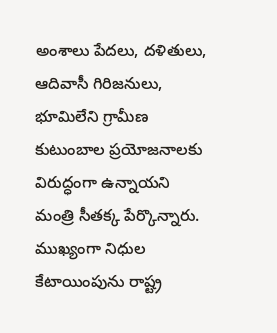అంశాలు పేదలు, దళితులు, ఆదివాసీ గిరిజనులు, భూమిలేని గ్రామీణ కుటుంబాల ప్రయోజనాలకు విరుద్ధంగా ఉన్నాయని మంత్రి సీతక్క పేర్కొన్నారు. ముఖ్యంగా నిధుల కేటాయింపును రాష్ట్ర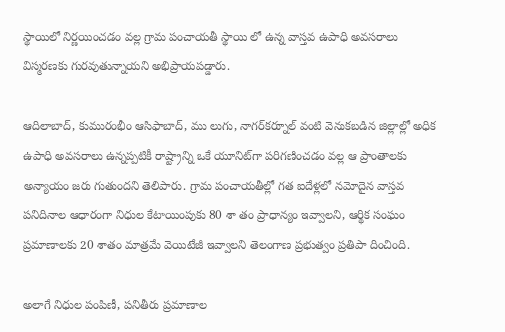స్థాయిలో నిర్ణయించడం వల్ల గ్రామ పంచాయతీ స్థాయి లో ఉన్న వాస్తవ ఉపాధి అవసరాలు విస్మరణకు గురవుతున్నాయని అభిప్రాయపడ్డారు.

ఆదిలాబాద్, కుమురంభీం ఆసిఫాబాద్, ము లుగు, నాగర్‌కర్నూల్ వంటి వెనుకబడిన జిల్లాల్లో అధిక ఉపాధి అవసరాలు ఉన్నప్పటికీ రాష్ట్రాన్ని ఒకే యూనిట్‌గా పరిగణించడం వల్ల ఆ ప్రాంతాలకు అన్యాయం జరు గుతుందని తెలిపారు. గ్రామ పంచాయతీల్లో గత ఐదేళ్లలో నమోదైన వాస్తవ పనిదినాల ఆధారంగా నిధుల కేటాయింపుకు 80 శా తం ప్రాధాన్యం ఇవ్వాలని, ఆర్థిక సంఘం ప్రమాణాలకు 20 శాతం మాత్రమే వెయిటేజీ ఇవ్వాలని తెలంగాణ ప్రభుత్వం ప్రతిపా దించింది.

అలాగే నిధుల పంపిణీ, పనితీరు ప్రమాణాల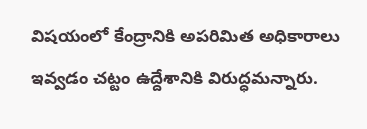విషయంలో కేంద్రానికి అపరిమిత అధికారాలు ఇవ్వడం చట్టం ఉద్దేశానికి విరుద్ధమన్నారు.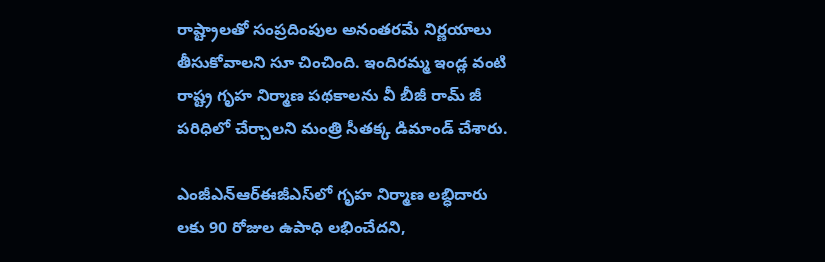రాష్ట్రాలతో సంప్రదింపుల అనంతరమే నిర్ణయాలు తీసుకోవాలని సూ చించింది. ఇందిరమ్మ ఇండ్ల వంటి రాష్ట్ర గృహ నిర్మాణ పథకాలను వీ బీజీ రామ్ జీ పరిధిలో చేర్చాలని మంత్రి సీతక్క డిమాండ్ చేశారు.

ఎంజీఎన్‌ఆర్‌ఈజీఎస్‌లో గృహ నిర్మాణ లబ్ధిదారు లకు 90 రోజుల ఉపాధి లభించేదని,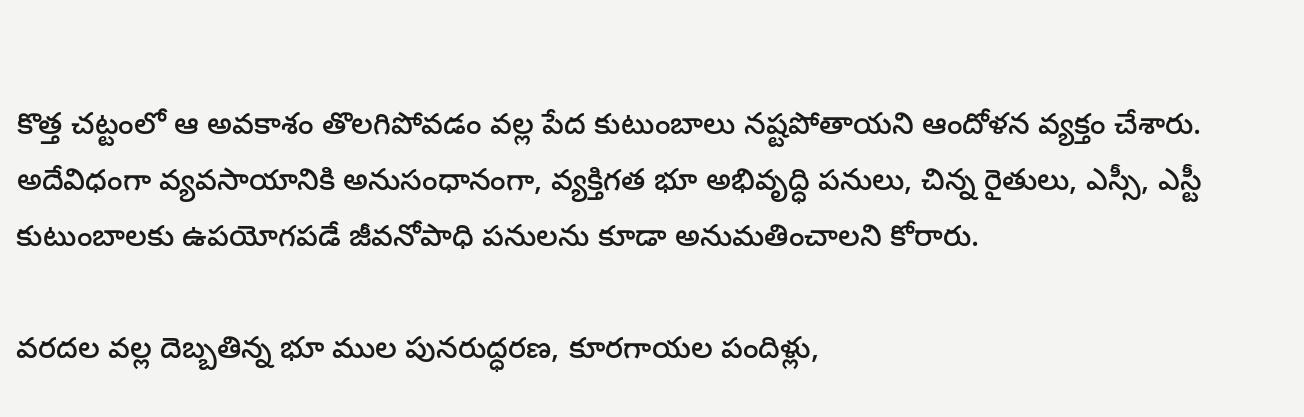కొత్త చట్టంలో ఆ అవకాశం తొలగిపోవడం వల్ల పేద కుటుంబాలు నష్టపోతాయని ఆందోళన వ్యక్తం చేశారు. అదేవిధంగా వ్యవసాయానికి అనుసంధానంగా, వ్యక్తిగత భూ అభివృద్ధి పనులు, చిన్న రైతులు, ఎస్సీ, ఎస్టీ కుటుంబాలకు ఉపయోగపడే జీవనోపాధి పనులను కూడా అనుమతించాలని కోరారు.

వరదల వల్ల దెబ్బతిన్న భూ ముల పునరుద్ధరణ, కూరగాయల పందిళ్లు,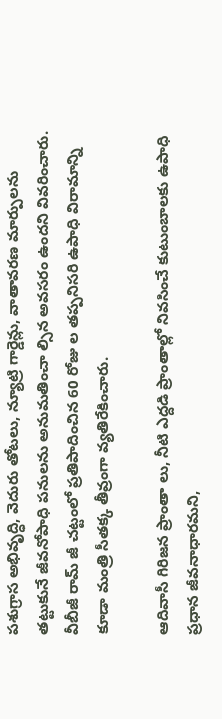పశుగ్రాస అభివృద్ధి, వెదురు తోటలు, న్యూట్రి గార్డెన్లు, వాతావరణ మార్పులను తట్టుకునే జీవనోపాధి పనులను అనుమతించా ల్సిన అవసరం ఉందని వివరించారు. వీబీజీ రామ్ జీ చట్టంలో ప్రతిపాదించిన 60 రోజు ల తప్పనిసరి ఉపాధి విరామాన్ని కూడా మంత్రి సీతక్క తీవ్రంగా వ్యతిరేకించారు.

ఆదివాసీ గిరిజన ప్రాంతా లు, నీటి ఎద్దడి ప్రాంతాల్లో నివసించే కుటుంబాలకు ఉపాధి ప్రధాన జీవనాధారమని,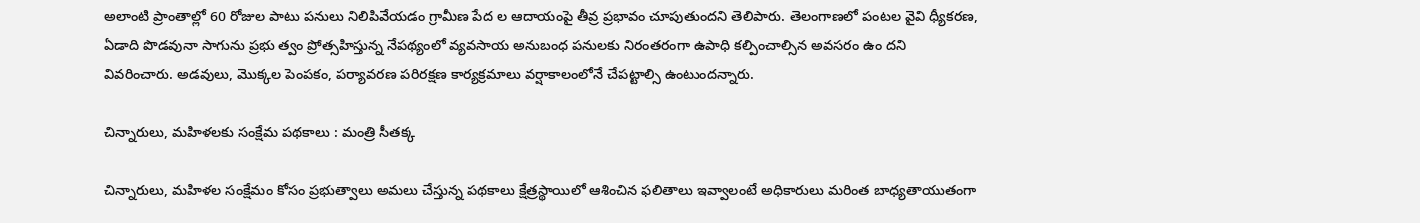అలాంటి ప్రాంతాల్లో 60 రోజుల పాటు పనులు నిలిపివేయడం గ్రామీణ పేద ల ఆదాయంపై తీవ్ర ప్రభావం చూపుతుందని తెలిపారు. తెలంగాణలో పంటల వైవి ధ్యీకరణ, ఏడాది పొడవునా సాగును ప్రభు త్వం ప్రోత్సహిస్తున్న నేపథ్యంలో వ్యవసాయ అనుబంధ పనులకు నిరంతరంగా ఉపాధి కల్పించాల్సిన అవసరం ఉం దని వివరించారు. అడవులు, మొక్కల పెంపకం, పర్యావరణ పరిరక్షణ కార్యక్రమాలు వర్షాకాలంలోనే చేపట్టాల్సి ఉంటుందన్నారు.

చిన్నారులు, మహిళలకు సంక్షేమ పథకాలు : మంత్రి సీతక్క

చిన్నారులు, మహిళల సంక్షేమం కోసం ప్రభుత్వాలు అమలు చేస్తున్న పథకాలు క్షేత్రస్థాయిలో ఆశించిన ఫలితాలు ఇవ్వాలంటే అధికారులు మరింత బాధ్యతాయుతంగా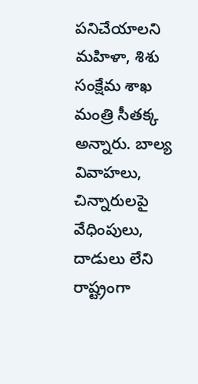పనిచేయాలని మహిళా, శిశు సంక్షేమ శాఖ మంత్రి సీతక్క అన్నారు. బాల్య వివాహలు, చిన్నారులపై వేధింపులు, దాడులు లేని రాష్ట్రంగా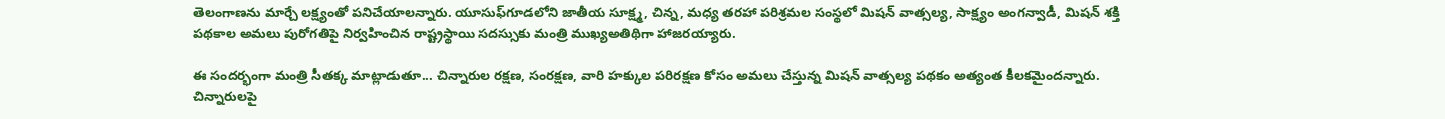తెలంగాణను మార్చే లక్ష్యంతో పనిచేయాలన్నారు. యూసుఫ్‌గూడలోని జాతీయ సూక్ష్మ, చిన్న, మధ్య తరహా పరిశ్రమల సంస్థలో మిషన్ వాత్సల్య, సాక్ష్యం అంగన్వాడీ, మిషన్ శక్తి పథకాల అమలు పురోగతిపై నిర్వహించిన రాష్ట్రస్థాయి సదస్సుకు మంత్రి ముఖ్యఅతిథిగా హాజరయ్యారు.

ఈ సందర్భంగా మంత్రి సీతక్క మాట్లాడుతూ... చిన్నారుల రక్షణ, సంరక్షణ, వారి హక్కుల పరిరక్షణ కోసం అమలు చేస్తున్న మిషన్ వాత్సల్య పథకం అత్యంత కీలకమైందన్నారు. చిన్నారులపై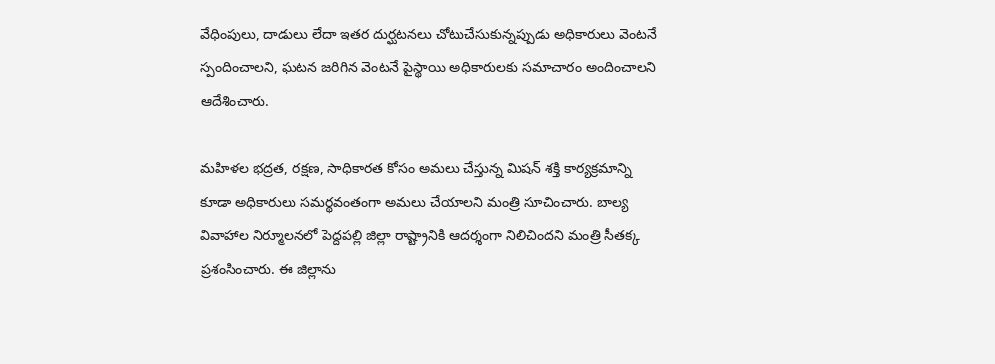వేధింపులు, దాడులు లేదా ఇతర దుర్ఘటనలు చోటుచేసుకున్నప్పుడు అధికారులు వెంటనే స్పందించాలని, ఘటన జరిగిన వెంటనే పైస్థాయి అధికారులకు సమాచారం అందించాలని ఆదేశించారు.

మహిళల భద్రత, రక్షణ, సాధికారత కోసం అమలు చేస్తున్న మిషన్ శక్తి కార్యక్రమాన్ని కూడా అధికారులు సమర్థవంతంగా అమలు చేయాలని మంత్రి సూచించారు. బాల్య వివాహాల నిర్మూలనలో పెద్దపల్లి జిల్లా రాష్ట్రానికి ఆదర్శంగా నిలిచిందని మంత్రి సీతక్క ప్రశంసించారు. ఈ జిల్లాను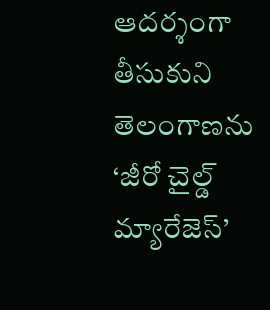ఆదర్శంగా తీసుకుని తెలంగాణను ‘జీరో చైల్డ్ మ్యారేజెస్’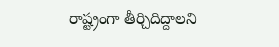రాష్ట్రంగా తీర్చిదిద్దాలని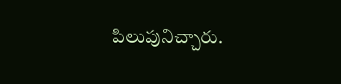పిలుపునిచ్చారు.